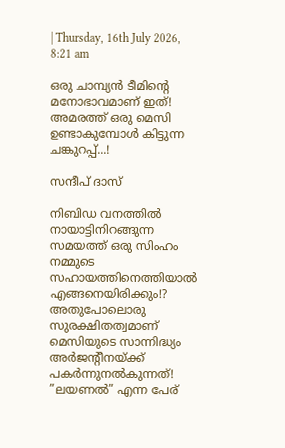| Thursday, 16th July 2026, 8:21 am

ഒരു ചാമ്പ്യൻ ടീമിൻ്റെ മനോഭാവമാണ് ഇത്! അമരത്ത് ഒരു മെസി ഉണ്ടാകുമ്പോൾ കിട്ടുന്ന ചങ്കുറപ്പ്...!

സന്ദീപ് ദാസ്

നിബിഡ വനത്തിൽ നായാട്ടിനിറങ്ങുന്ന സമയത്ത് ഒരു സിംഹം നമ്മുടെ സഹായത്തിനെത്തിയാൽ എങ്ങനെയിരിക്കും!? അതുപോലൊരു സുരക്ഷിതത്വമാണ് മെസിയുടെ സാന്നിദ്ധ്യം അർജൻ്റീനയ്ക്ക് പകർന്നുനൽകുന്നത്! ”ലയണൽ” എന്ന പേര്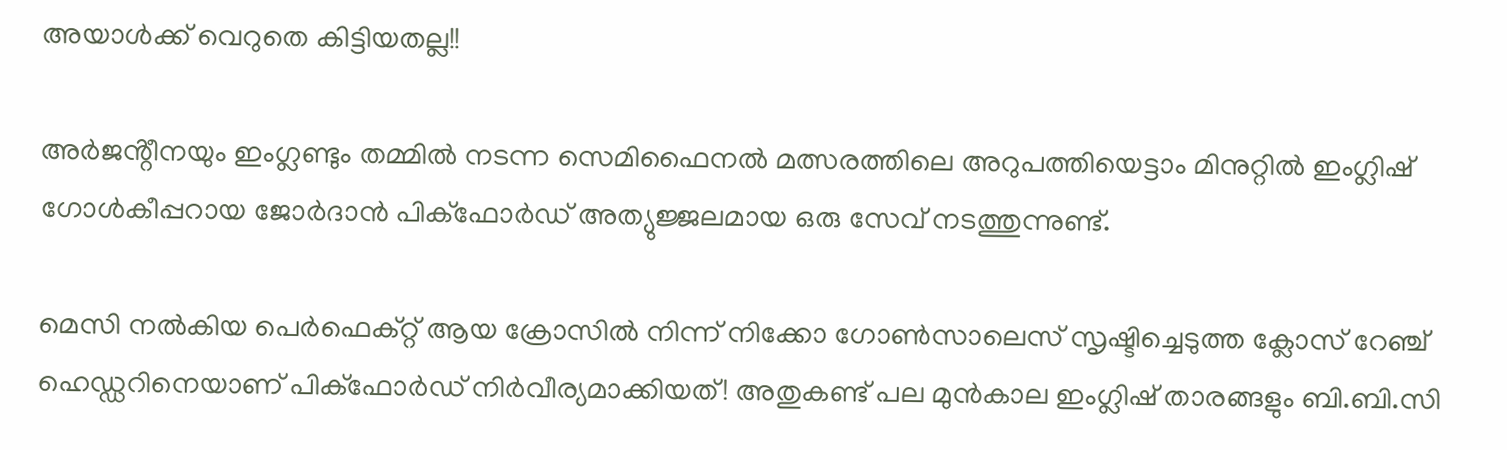അയാൾക്ക് വെറുതെ കിട്ടിയതല്ല!!

അർജൻ്റീനയും ഇംഗ്ലണ്ടും തമ്മിൽ നടന്ന സെമിഫൈനൽ മത്സരത്തിലെ അറുപത്തിയെട്ടാം മിനുറ്റിൽ ഇംഗ്ലിഷ് ഗോൾകീപ്പറായ ജോർദാൻ പിക്ഫോർഡ് അത്യുജ്ജലമായ ഒരു സേവ് നടത്തുന്നുണ്ട്.

മെസി നൽകിയ പെർഫെക്റ്റ് ആയ ക്രോസിൽ നിന്ന് നിക്കോ ഗോൺസാലെസ് സൃഷ്ടിച്ചെടുത്ത ക്ലോസ് റേഞ്ച് ഹെഡ്ഡറിനെയാണ് പിക്ഫോർഡ് നിർവീര്യമാക്കിയത്! അതുകണ്ട് പല മുൻകാല ഇംഗ്ലിഷ് താരങ്ങളും ബി.ബി.സി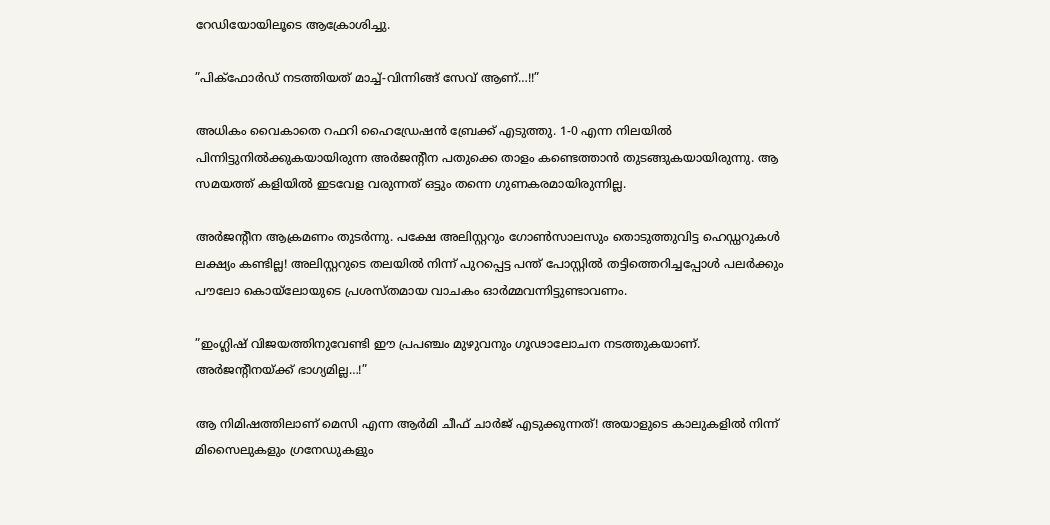റേഡിയോയിലൂടെ ആക്രോശിച്ചു.

”പിക്ഫോർഡ് നടത്തിയത് മാച്ച്-വിന്നിങ്ങ് സേവ് ആണ്…!!”

അധികം വൈകാതെ റഫറി ഹൈഡ്രേഷൻ ബ്രേക്ക് എടുത്തു. 1-0 എന്ന നിലയിൽ പിന്നിട്ടുനിൽക്കുകയായിരുന്ന അർജൻ്റീന പതുക്കെ താളം കണ്ടെത്താൻ തുടങ്ങുകയായിരുന്നു. ആ സമയത്ത് കളിയിൽ ഇടവേള വരുന്നത് ഒട്ടും തന്നെ ഗുണകരമായിരുന്നില്ല.

അർജൻ്റീന ആക്രമണം തുടർന്നു. പക്ഷേ അലിസ്റ്ററും ഗോൺസാലസും തൊടുത്തുവിട്ട ഹെഡ്ഡറുകൾ ലക്ഷ്യം കണ്ടില്ല! അലിസ്റ്ററുടെ തലയിൽ നിന്ന് പുറപ്പെട്ട പന്ത് പോസ്റ്റിൽ തട്ടിത്തെറിച്ചപ്പോൾ പലർക്കും പൗലോ കൊയ്ലോയുടെ പ്രശസ്തമായ വാചകം ഓർമ്മവന്നിട്ടുണ്ടാവണം.

”ഇംഗ്ലിഷ് വിജയത്തിനുവേണ്ടി ഈ പ്രപഞ്ചം മുഴുവനും ഗൂഢാലോചന നടത്തുകയാണ്. അർജൻ്റീനയ്ക്ക് ഭാഗ്യമില്ല…!”

ആ നിമിഷത്തിലാണ് മെസി എന്ന ആർമി ചീഫ് ചാർജ് എടുക്കുന്നത്! അയാളുടെ കാലുകളിൽ നിന്ന് മിസൈലുകളും ഗ്രനേഡുകളും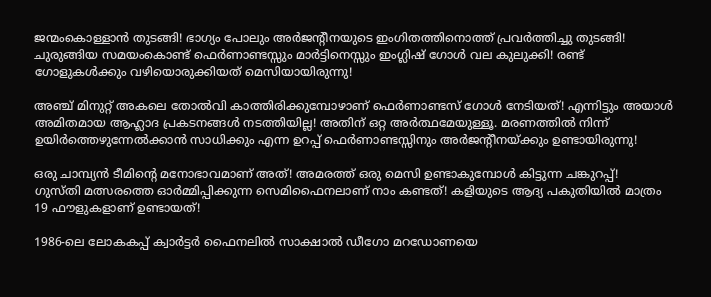ജന്മംകൊള്ളാൻ തുടങ്ങി! ഭാഗ്യം പോലും അർജൻ്റീനയുടെ ഇംഗിതത്തിനൊത്ത് പ്രവർത്തിച്ചു തുടങ്ങി! ചുരുങ്ങിയ സമയംകൊണ്ട് ഫെർണാണ്ടസ്സും മാർട്ടിനെസ്സും ഇംഗ്ലിഷ് ഗോൾ വല കുലുക്കി! രണ്ട് ഗോളുകൾക്കും വഴിയൊരുക്കിയത് മെസിയായിരുന്നു!

അഞ്ച് മിനുറ്റ് അകലെ തോൽവി കാത്തിരിക്കുമ്പോഴാണ് ഫെർണാണ്ടസ് ഗോൾ നേടിയത്! എന്നിട്ടും അയാൾ അമിതമായ ആഹ്ലാദ പ്രകടനങ്ങൾ നടത്തിയില്ല! അതിന് ഒറ്റ അർത്ഥമേയുള്ളൂ. മരണത്തിൽ നിന്ന് ഉയിർത്തെഴുന്നേൽക്കാൻ സാധിക്കും എന്ന ഉറപ്പ് ഫെർണാണ്ടസ്സിനും അർജൻ്റീനയ്ക്കും ഉണ്ടായിരുന്നു!

ഒരു ചാമ്പ്യൻ ടീമിൻ്റെ മനോഭാവമാണ് അത്! അമരത്ത് ഒരു മെസി ഉണ്ടാകുമ്പോൾ കിട്ടുന്ന ചങ്കുറപ്പ്!
ഗുസ്തി മത്സരത്തെ ഓർമ്മിപ്പിക്കുന്ന സെമിഫൈനലാണ് നാം കണ്ടത്! കളിയുടെ ആദ്യ പകുതിയിൽ മാത്രം 19 ഫൗളുകളാണ് ഉണ്ടായത്!

1986-ലെ ലോകകപ്പ് ക്വാർട്ടർ ഫൈനലിൽ സാക്ഷാൽ ഡീഗോ മറഡോണയെ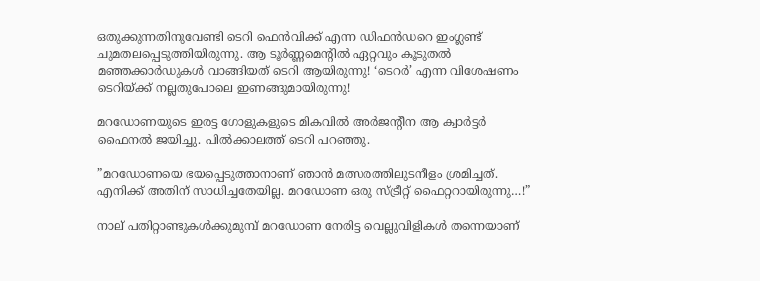ഒതുക്കുന്നതിനുവേണ്ടി ടെറി ഫെൻവിക്ക് എന്ന ഡിഫൻഡറെ ഇംഗ്ലണ്ട് ചുമതലപ്പെടുത്തിയിരുന്നു. ആ ടൂർണ്ണമെൻ്റിൽ ഏറ്റവും കൂടുതൽ മഞ്ഞക്കാർഡുകൾ വാങ്ങിയത് ടെറി ആയിരുന്നു! ‘ടെറർ’ എന്ന വിശേഷണം ടെറിയ്ക്ക് നല്ലതുപോലെ ഇണങ്ങുമായിരുന്നു!

മറഡോണയുടെ ഇരട്ട ഗോളുകളുടെ മികവിൽ അർജൻ്റീന ആ ക്വാർട്ടർ ഫൈനൽ ജയിച്ചു. പിൽക്കാലത്ത് ടെറി പറഞ്ഞു.

”മറഡോണയെ ഭയപ്പെടുത്താനാണ് ഞാൻ മത്സരത്തിലുടനീളം ശ്രമിച്ചത്. എനിക്ക് അതിന് സാധിച്ചതേയില്ല. മറഡോണ ഒരു സ്ട്രീറ്റ് ഫൈറ്ററായിരുന്നു…!”

നാല് പതിറ്റാണ്ടുകൾക്കുമുമ്പ് മറഡോണ നേരിട്ട വെല്ലുവിളികൾ തന്നെയാണ്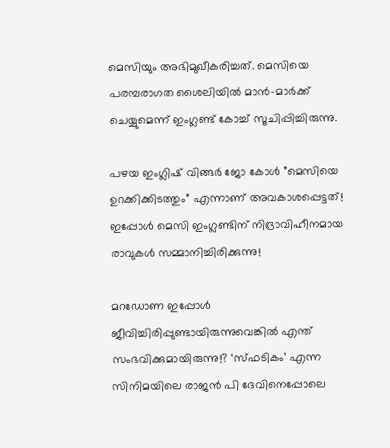മെസിയും അഭിമുഖീകരിച്ചത്. മെസിയെ പരമ്പരാഗത ശൈലിയിൽ മാൻ-മാർക്ക് ചെയ്യുമെന്ന് ഇംഗ്ലണ്ട് കോച്ച് സൂചിപ്പിച്ചിരുന്നു.

പഴയ ഇംഗ്ലിഷ് വിങ്ങർ ജോ കോൾ ”മെസിയെ ഉറക്കിക്കിടത്തും” എന്നാണ് അവകാശപ്പെട്ടത്! ഇപ്പോൾ മെസി ഇംഗ്ലണ്ടിന് നിദ്രാവിഹീനമായ രാവുകൾ സമ്മാനിച്ചിരിക്കുന്നു!

മറഡോണ ഇപ്പോൾ ജീവിച്ചിരിപ്പുണ്ടായിരുന്നുവെങ്കിൽ എന്ത് സംഭവിക്കുമായിരുന്നു!? ‘സ്ഫടികം’ എന്ന സിനിമയിലെ രാജൻ പി ദേവിനെപ്പോലെ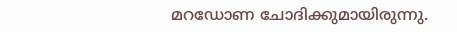മറഡോണ ചോദിക്കുമായിരുന്നു.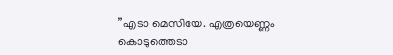”എടാ മെസിയേ. എത്രയെണ്ണം കൊടുത്തെടാ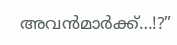അവൻമാർക്ക്…!?”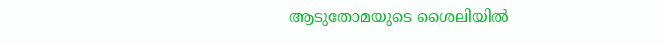ആടുതോമയുടെ ശൈലിയിൽ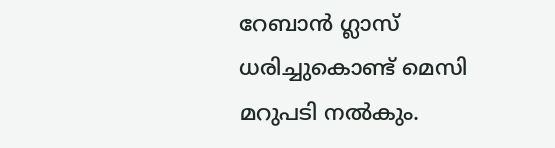റേബാൻ ഗ്ലാസ് ധരിച്ചുകൊണ്ട് മെസി മറുപടി നൽകും.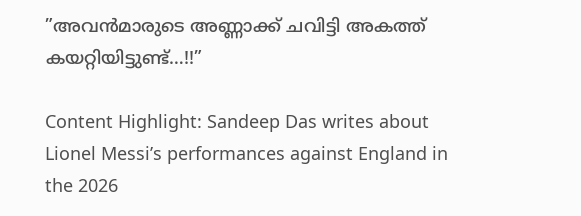”അവൻമാരുടെ അണ്ണാക്ക് ചവിട്ടി അകത്ത് കയറ്റിയിട്ടുണ്ട്…!!”

Content Highlight: Sandeep Das writes about Lionel Messi’s performances against England in the 2026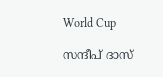World Cup

സന്ദീപ് ദാസ്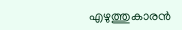എഴുത്തുകാരന്‍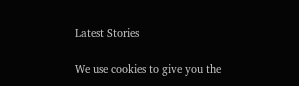Latest Stories

We use cookies to give you the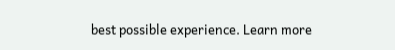best possible experience. Learn more